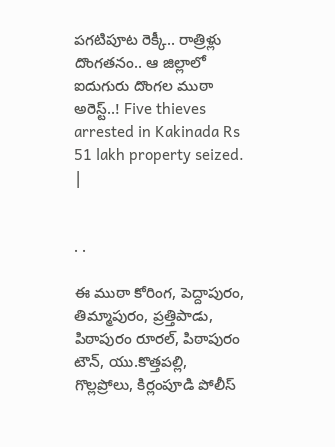పగటిపూట రెక్కీ.. రాత్రిళ్లు దొంగతనం.. ఆ జిల్లాలో ఐదుగురు దొంగల ముఠా అరెస్ట్..! Five thieves arrested in Kakinada Rs 51 lakh property seized. |


. .

ఈ ముఠా కోరింగ, పెద్దాపురం, తిమ్మాపురం, ప్రత్తిపాడు, పిఠాపురం రూరల్, పిఠాపురం టౌన్, యు.కొత్తపల్లి, గొల్లప్రోలు, కిర్లంపూడి పోలీస్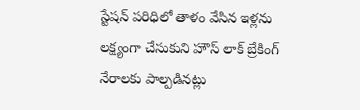స్టేషన్ పరిధిలో తాళం వేసిన ఇళ్లను లక్ష్యంగా చేసుకుని హౌస్ లాక్ బ్రేకింగ్ నేరాలకు పాల్పడినట్లు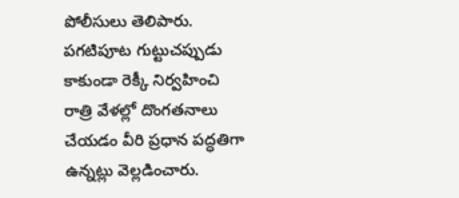పోలీసులు తెలిపారు. పగటిపూట గుట్టుచప్పుడు కాకుండా రెక్కీ నిర్వహించి రాత్రి వేళల్లో దొంగతనాలు చేయడం వీరి ప్రధాన పద్ధతిగా ఉన్నట్లు వెల్లడించారు.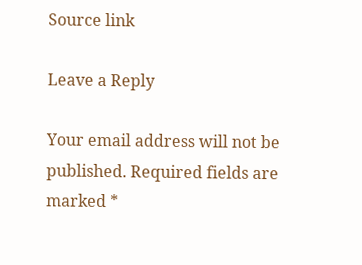Source link

Leave a Reply

Your email address will not be published. Required fields are marked *